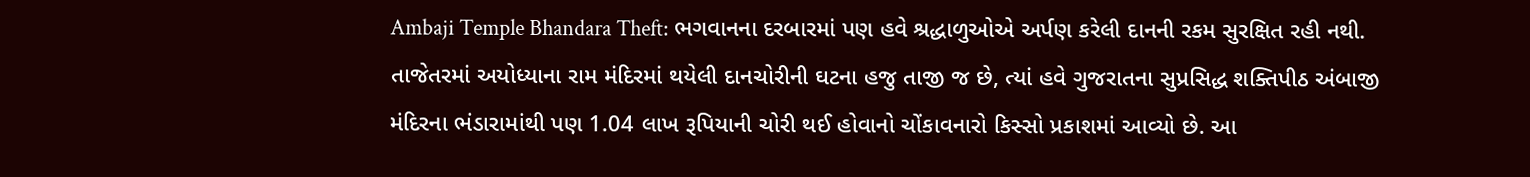Ambaji Temple Bhandara Theft: ભગવાનના દરબારમાં પણ હવે શ્રદ્ધાળુઓએ અર્પણ કરેલી દાનની રકમ સુરક્ષિત રહી નથી. તાજેતરમાં અયોધ્યાના રામ મંદિરમાં થયેલી દાનચોરીની ઘટના હજુ તાજી જ છે, ત્યાં હવે ગુજરાતના સુપ્રસિદ્ધ શક્તિપીઠ અંબાજી મંદિરના ભંડારામાંથી પણ 1.04 લાખ રૂપિયાની ચોરી થઈ હોવાનો ચોંકાવનારો કિસ્સો પ્રકાશમાં આવ્યો છે. આ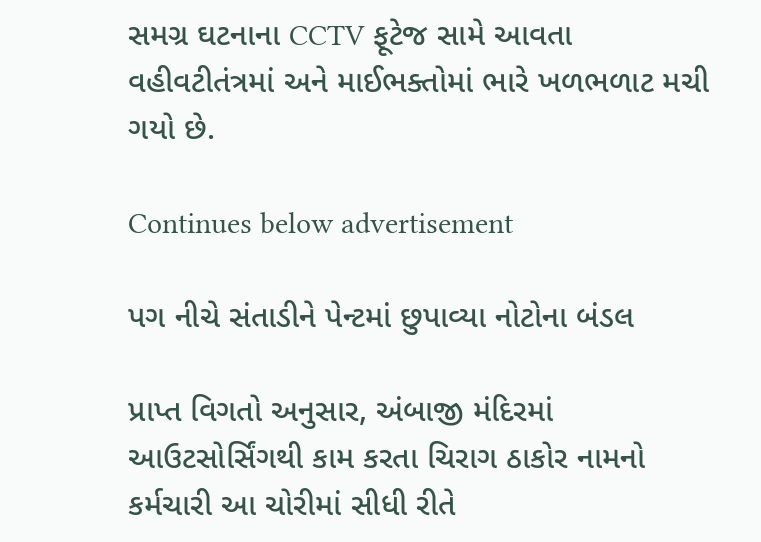સમગ્ર ઘટનાના CCTV ફૂટેજ સામે આવતા વહીવટીતંત્રમાં અને માઈભક્તોમાં ભારે ખળભળાટ મચી ગયો છે.

Continues below advertisement

પગ નીચે સંતાડીને પેન્ટમાં છુપાવ્યા નોટોના બંડલ

પ્રાપ્ત વિગતો અનુસાર, અંબાજી મંદિરમાં આઉટસોર્સિંગથી કામ કરતા ચિરાગ ઠાકોર નામનો કર્મચારી આ ચોરીમાં સીધી રીતે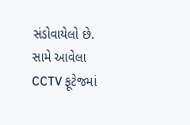સંડોવાયેલો છે. સામે આવેલા CCTV ફૂટેજમાં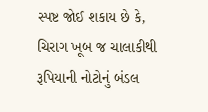સ્પષ્ટ જોઈ શકાય છે કે, ચિરાગ ખૂબ જ ચાલાકીથી રૂપિયાની નોટોનું બંડલ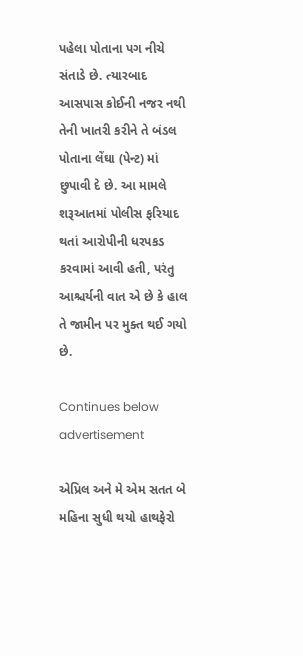પહેલા પોતાના પગ નીચે સંતાડે છે. ત્યારબાદ આસપાસ કોઈની નજર નથી તેની ખાતરી કરીને તે બંડલ પોતાના લેંઘા (પેન્ટ) માં છુપાવી દે છે. આ મામલે શરૂઆતમાં પોલીસ ફરિયાદ થતાં આરોપીની ધરપકડ કરવામાં આવી હતી, પરંતુ આશ્ચર્યની વાત એ છે કે હાલ તે જામીન પર મુક્ત થઈ ગયો છે.

Continues below advertisement

એપ્રિલ અને મે એમ સતત બે મહિના સુધી થયો હાથફેરો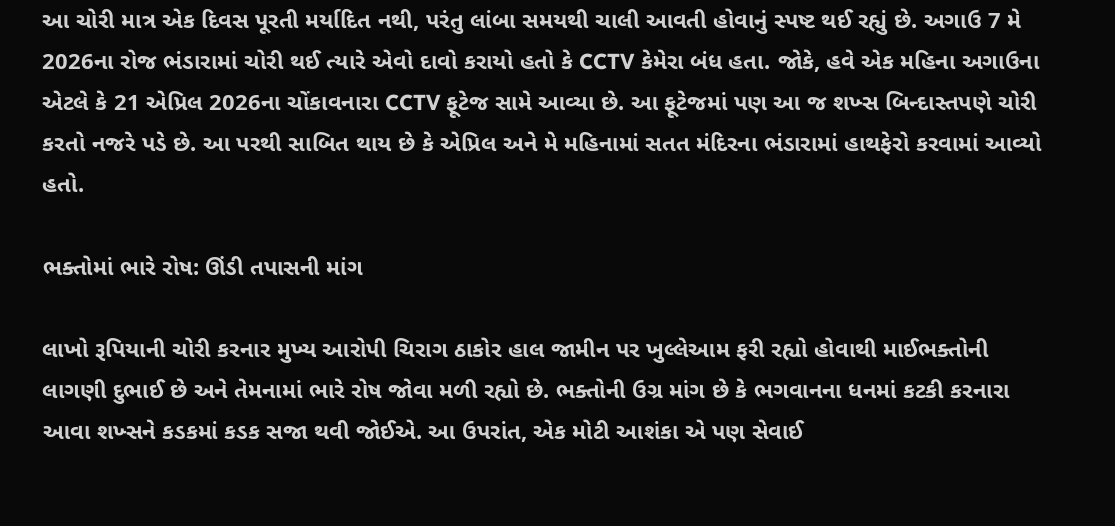આ ચોરી માત્ર એક દિવસ પૂરતી મર્યાદિત નથી, પરંતુ લાંબા સમયથી ચાલી આવતી હોવાનું સ્પષ્ટ થઈ રહ્યું છે. અગાઉ 7 મે 2026ના રોજ ભંડારામાં ચોરી થઈ ત્યારે એવો દાવો કરાયો હતો કે CCTV કેમેરા બંધ હતા. જોકે, હવે એક મહિના અગાઉના એટલે કે 21 એપ્રિલ 2026ના ચોંકાવનારા CCTV ફૂટેજ સામે આવ્યા છે. આ ફૂટેજમાં પણ આ જ શખ્સ બિન્દાસ્તપણે ચોરી કરતો નજરે પડે છે. આ પરથી સાબિત થાય છે કે એપ્રિલ અને મે મહિનામાં સતત મંદિરના ભંડારામાં હાથફેરો કરવામાં આવ્યો હતો.

ભક્તોમાં ભારે રોષ: ઊંડી તપાસની માંગ

લાખો રૂપિયાની ચોરી કરનાર મુખ્ય આરોપી ચિરાગ ઠાકોર હાલ જામીન પર ખુલ્લેઆમ ફરી રહ્યો હોવાથી માઈભક્તોની લાગણી દુભાઈ છે અને તેમનામાં ભારે રોષ જોવા મળી રહ્યો છે. ભક્તોની ઉગ્ર માંગ છે કે ભગવાનના ધનમાં કટકી કરનારા આવા શખ્સને કડકમાં કડક સજા થવી જોઈએ. આ ઉપરાંત, એક મોટી આશંકા એ પણ સેવાઈ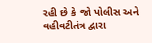રહી છે કે જો પોલીસ અને વહીવટીતંત્ર દ્વારા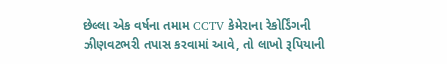છેલ્લા એક વર્ષના તમામ CCTV કેમેરાના રેકોર્ડિંગની ઝીણવટભરી તપાસ કરવામાં આવે, તો લાખો રૂપિયાની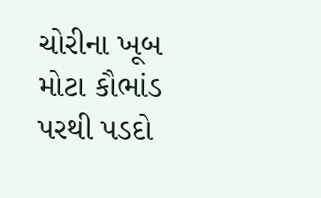ચોરીના ખૂબ મોટા કૌભાંડ પરથી પડદો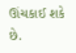ઊંચકાઈ શકે છે.